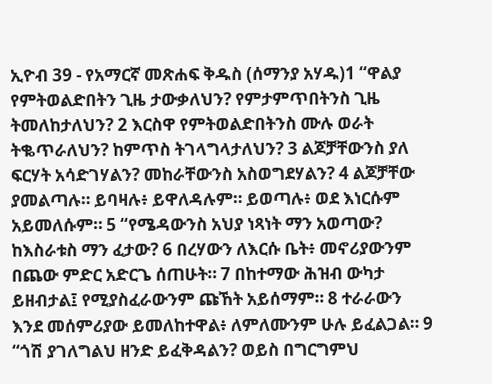ኢዮብ 39 - የአማርኛ መጽሐፍ ቅዱስ (ሰማንያ አሃዱ)1 “ዋልያ የምትወልድበትን ጊዜ ታውቃለህን? የምታምጥበትንስ ጊዜ ትመለከታለህን? 2 እርስዋ የምትወልድበትንስ ሙሉ ወራት ትቈጥራለህን? ከምጥስ ትገላግላታለህን? 3 ልጆቻቸውንስ ያለ ፍርሃት አሳድገሃልን? መከራቸውንስ አስወግደሃልን? 4 ልጆቻቸው ያመልጣሉ። ይባዛሉ፥ ይዋለዳሉም። ይወጣሉ፥ ወደ እነርሱም አይመለሱም። 5 “የሜዳውንስ አህያ ነጻነት ማን አወጣው? ከእስራቱስ ማን ፈታው? 6 በረሃውን ለእርሱ ቤት፥ መኖሪያውንም በጨው ምድር አድርጌ ሰጠሁት። 7 በከተማው ሕዝብ ውካታ ይዘብታል፤ የሚያስፈራውንም ጩኸት አይሰማም። 8 ተራራውን እንደ መሰምሪያው ይመለከተዋል፥ ለምለሙንም ሁሉ ይፈልጋል። 9 “ጎሽ ያገለግልህ ዘንድ ይፈቅዳልን? ወይስ በግርግምህ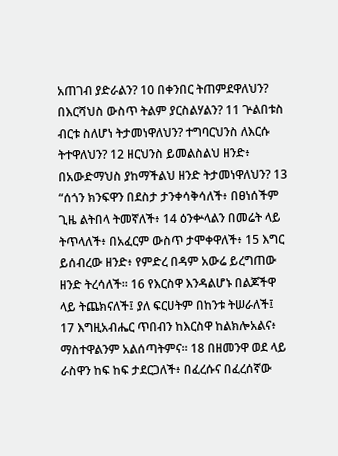አጠገብ ያድራልን? 10 በቀንበር ትጠምደዋለህን? በእርሻህስ ውስጥ ትልም ያርስልሃልን? 11 ጕልበቱስ ብርቱ ስለሆነ ትታመነዋለህን? ተግባርህንስ ለእርሱ ትተዋለህን? 12 ዘርህንስ ይመልስልህ ዘንድ፥ በአውድማህስ ያከማችልህ ዘንድ ትታመነዋለህን? 13 “ሰጎን ክንፍዋን በደስታ ታንቀሳቅሳለች፥ በፀነሰችም ጊዜ ልትበላ ትመኛለች፥ 14 ዕንቍላልን በመሬት ላይ ትጥላለች፥ በአፈርም ውስጥ ታሞቀዋለች፥ 15 እግር ይሰብረው ዘንድ፥ የምድረ በዳም አውሬ ይረግጠው ዘንድ ትረሳለች። 16 የእርስዋ እንዳልሆኑ በልጆችዋ ላይ ትጨክናለች፤ ያለ ፍርሀትም በከንቱ ትሠራለች፤ 17 እግዚአብሔር ጥበብን ከእርስዋ ከልክሎአልና፥ ማስተዋልንም አልሰጣትምና። 18 በዘመንዋ ወደ ላይ ራስዋን ከፍ ከፍ ታደርጋለች፥ በፈረሱና በፈረሰኛው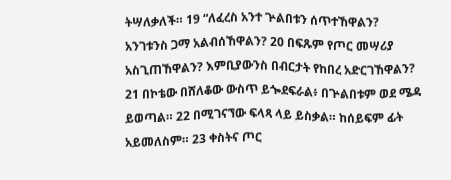ትሣለቃለች። 19 “ለፈረስ አንተ ጕልበቱን ሰጥተኸዋልን? አንገቱንስ ጋማ አልብሰኸዋልን? 20 በፍጹም የጦር መሣሪያ አስጊጠኸዋልን? እምቢያውንስ በብርታት የከበረ አድርገኸዋልን? 21 በኮቴው በሸለቆው ውስጥ ይጐደፍራል፥ በጕልበቱም ወደ ሜዳ ይወጣል። 22 በሚገናኘው ፍላጻ ላይ ይስቃል። ከሰይፍም ፊት አይመለስም። 23 ቀስትና ጦር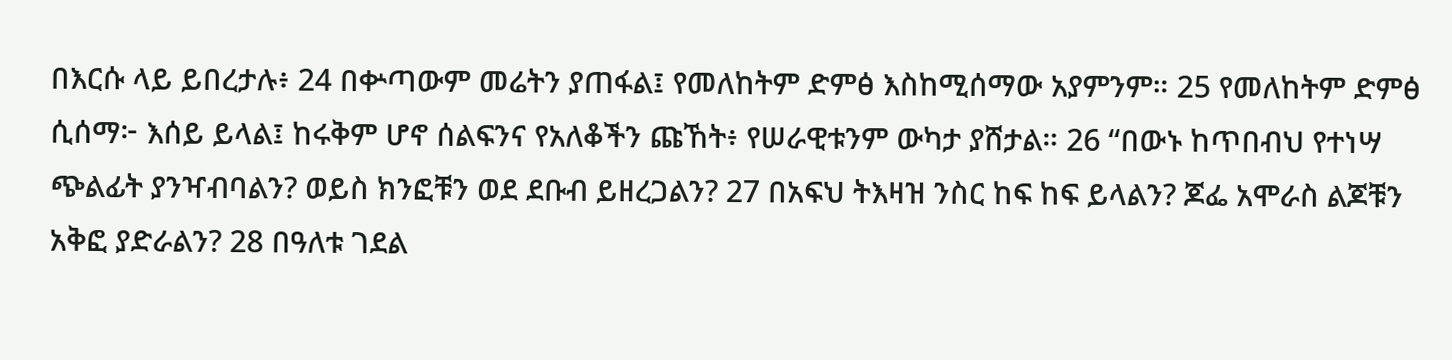በእርሱ ላይ ይበረታሉ፥ 24 በቍጣውም መሬትን ያጠፋል፤ የመለከትም ድምፅ እስከሚሰማው አያምንም። 25 የመለከትም ድምፅ ሲሰማ፦ እሰይ ይላል፤ ከሩቅም ሆኖ ሰልፍንና የአለቆችን ጩኸት፥ የሠራዊቱንም ውካታ ያሸታል። 26 “በውኑ ከጥበብህ የተነሣ ጭልፊት ያንዣብባልን? ወይስ ክንፎቹን ወደ ደቡብ ይዘረጋልን? 27 በአፍህ ትእዛዝ ንስር ከፍ ከፍ ይላልን? ጆፌ አሞራስ ልጆቹን አቅፎ ያድራልን? 28 በዓለቱ ገደል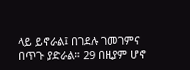ላይ ይኖራል፤ በገደሉ ገመገምና በጥጉ ያድራል። 29 በዚያም ሆኖ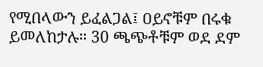የሚበላውን ይፈልጋል፤ ዐይኖቹም በሩቁ ይመለከታሉ። 30 ጫጭቶቹም ወደ ደም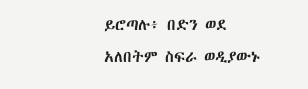ይሮጣሉ፥ በድን ወደ አለበትም ስፍራ ወዲያውኑ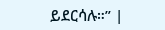ይደርሳሉ።” |